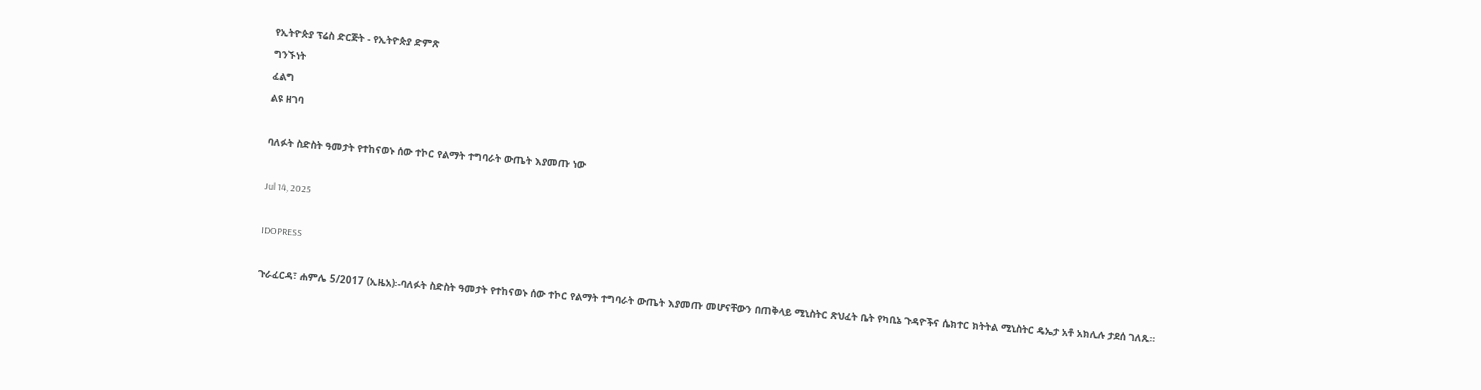የኢትዮጵያ ፕሬስ ድርጅት - የኢትዮጵያ ድምጽ
ግንኙነት
ፈልግ
ልዩ ዘገባ

ባለፉት ስድስት ዓመታት የተከናወኑ ሰው ተኮር የልማት ተግባራት ውጤት እያመጡ ነው

Jul 14, 2025

IDOPRESS

ጉራፈርዳ፣ ሐምሌ 5/2017 (ኢዜአ)፡-ባለፉት ስድስት ዓመታት የተከናወኑ ሰው ተኮር የልማት ተግባራት ውጤት እያመጡ መሆናቸውን በጠቅላይ ሚኒስትር ጽህፈት ቤት የካቢኔ ጉዳዮችና ሴክተር ክትትል ሚኒስትር ዴኤታ አቶ አክሊሉ ታደሰ ገለጹ።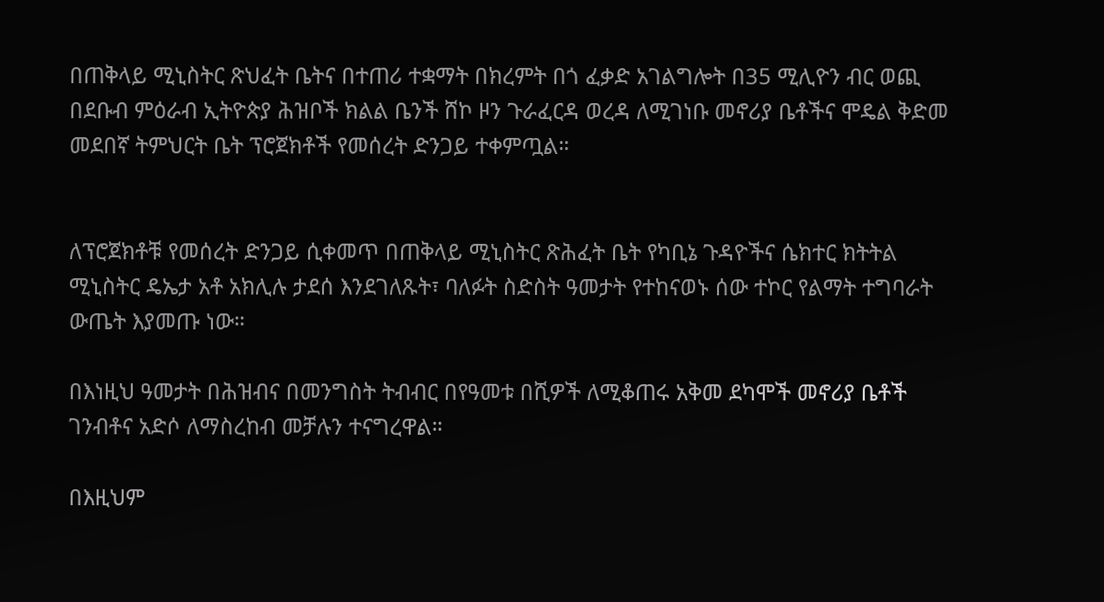በጠቅላይ ሚኒስትር ጽህፈት ቤትና በተጠሪ ተቋማት በክረምት በጎ ፈቃድ አገልግሎት በ35 ሚሊዮን ብር ወጪ በደቡብ ምዕራብ ኢትዮጵያ ሕዝቦች ክልል ቤንች ሸኮ ዞን ጉራፈርዳ ወረዳ ለሚገነቡ መኖሪያ ቤቶችና ሞዴል ቅድመ መደበኛ ትምህርት ቤት ፕሮጀክቶች የመሰረት ድንጋይ ተቀምጧል።


ለፕሮጀክቶቹ የመሰረት ድንጋይ ሲቀመጥ በጠቅላይ ሚኒስትር ጽሕፈት ቤት የካቢኔ ጉዳዮችና ሴክተር ክትትል ሚኒስትር ዴኤታ አቶ አክሊሉ ታደሰ እንደገለጹት፣ ባለፉት ስድስት ዓመታት የተከናወኑ ሰው ተኮር የልማት ተግባራት ውጤት እያመጡ ነው።

በእነዚህ ዓመታት በሕዝብና በመንግስት ትብብር በየዓመቱ በሺዎች ለሚቆጠሩ አቅመ ደካሞች መኖሪያ ቤቶች ገንብቶና አድሶ ለማስረከብ መቻሉን ተናግረዋል።

በእዚህም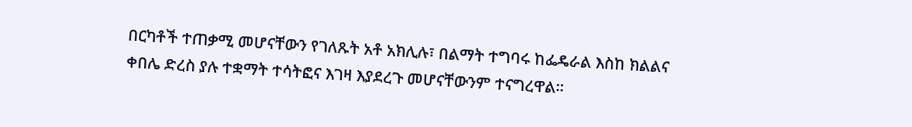በርካቶች ተጠቃሚ መሆናቸውን የገለጹት አቶ አክሊሉ፣ በልማት ተግባሩ ከፌዴራል እስከ ክልልና ቀበሌ ድረስ ያሉ ተቋማት ተሳትፎና እገዛ እያደረጉ መሆናቸውንም ተናግረዋል።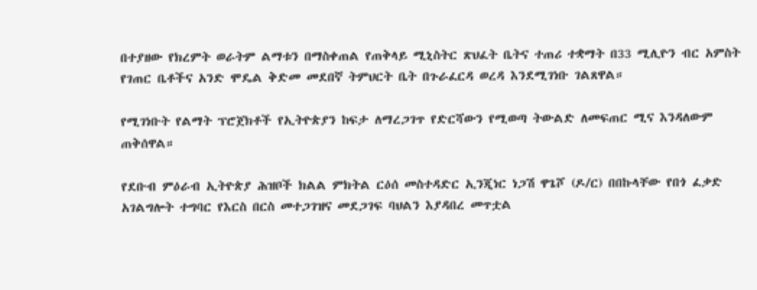በተያዘው የክረምት ወራትም ልማቱን በማስቀጠል የጠቅላይ ሚኒስትር ጽህፈት ቤትና ተጠሪ ተቋማት በ33 ሚሊዮን ብር አምስት የገጠር ቤቶችና አንድ ሞዴል ቅድመ መደበኛ ትምህርት ቤት በጉራፈርዳ ወረዳ እንደሚገነቡ ገልጸዋል።

የሚገነቡት የልማት ፕሮጀክቶች የኢትዮጵያን ከፍታ ለማረጋገጥ የድርሻውን የሚወጣ ትውልድ ለመፍጠር ሚና እንዳለውም ጠቅሰዋል።

የደቡብ ምዕራብ ኢትዮጵያ ሕዝቦች ክልል ምክትል ርዕሰ መስተዳድር ኢንጂነር ነጋሽ ዋጌሾ (ዶ/ር) በበኩላቸው የበጎ ፈቃድ አገልግሎት ተግባር የእርስ በርስ መተጋገዝና መደጋገፍ ባህልን እያዳበረ መጥቷል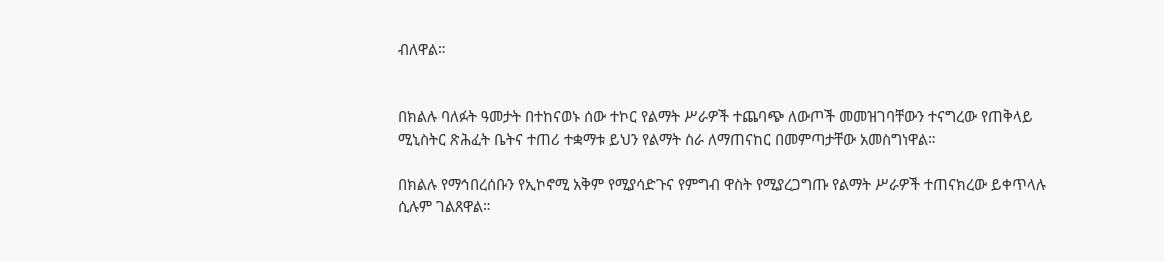ብለዋል።


በክልሉ ባለፉት ዓመታት በተከናወኑ ሰው ተኮር የልማት ሥራዎች ተጨባጭ ለውጦች መመዝገባቸውን ተናግረው የጠቅላይ ሚኒስትር ጽሕፈት ቤትና ተጠሪ ተቋማቱ ይህን የልማት ስራ ለማጠናከር በመምጣታቸው አመስግነዋል።

በክልሉ የማኅበረሰቡን የኢኮኖሚ አቅም የሚያሳድጉና የምግብ ዋስት የሚያረጋግጡ የልማት ሥራዎች ተጠናክረው ይቀጥላሉ ሲሉም ገልጸዋል።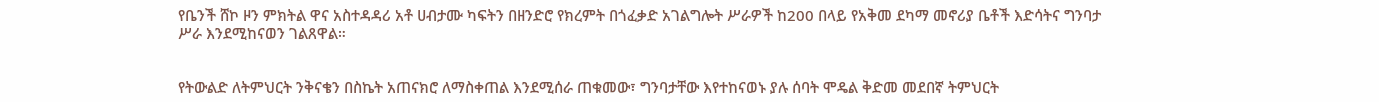የቤንች ሸኮ ዞን ምክትል ዋና አስተዳዳሪ አቶ ሀብታሙ ካፍትን በዘንድሮ የክረምት በጎፈቃድ አገልግሎት ሥራዎች ከ200 በላይ የአቅመ ደካማ መኖሪያ ቤቶች እድሳትና ግንባታ ሥራ እንደሚከናወን ገልጸዋል።


የትውልድ ለትምህርት ንቅናቄን በስኬት አጠናክሮ ለማስቀጠል እንደሚሰራ ጠቁመው፣ ግንባታቸው እየተከናወኑ ያሉ ሰባት ሞዴል ቅድመ መደበኛ ትምህርት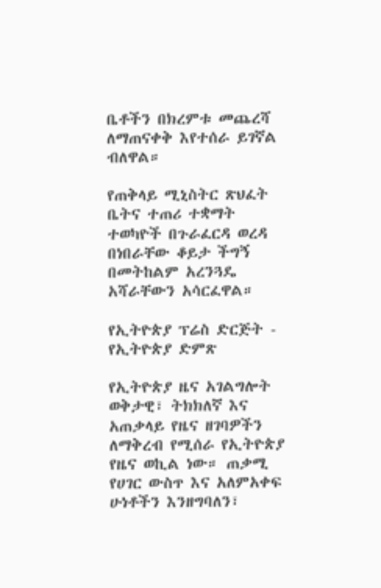ቤቶችን በክረምቱ መጨረሻ ለማጠናቀቅ እየተሰራ ይገኛል ብለዋል።

የጠቅላይ ሚኒስትር ጽህፈት ቤትና ተጠሪ ተቋማት ተወካዮች በጉራፈርዳ ወረዳ በነበራቸው ቆይታ ችግኝ በመትከልም አረንጓዴ አሻራቸውን አሳርፈዋል።

የኢትዮጵያ ፕሬስ ድርጅት - የኢትዮጵያ ድምጽ

የኢትዮጵያ ዜና አገልግሎት ወቅታዊ፣ ትክክለኛ እና አጠቃላይ የዜና ዘገባዎችን ለማቅረብ የሚሰራ የኢትዮጵያ የዜና ወኪል ነው። ጠቃሚ የሀገር ውስጥ እና አለምአቀፍ ሁነቶችን እንዘግባለን፣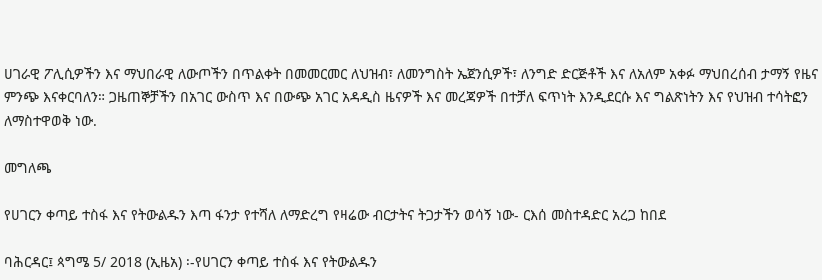ሀገራዊ ፖሊሲዎችን እና ማህበራዊ ለውጦችን በጥልቀት በመመርመር ለህዝብ፣ ለመንግስት ኤጀንሲዎች፣ ለንግድ ድርጅቶች እና ለአለም አቀፉ ማህበረሰብ ታማኝ የዜና ምንጭ እናቀርባለን። ጋዜጠኞቻችን በአገር ውስጥ እና በውጭ አገር አዳዲስ ዜናዎች እና መረጃዎች በተቻለ ፍጥነት እንዲደርሱ እና ግልጽነትን እና የህዝብ ተሳትፎን ለማስተዋወቅ ነው.

መግለጫ

የሀገርን ቀጣይ ተስፋ እና የትውልዱን እጣ ፋንታ የተሻለ ለማድረግ የዛሬው ብርታትና ትጋታችን ወሳኝ ነው- ርእሰ መስተዳድር አረጋ ከበደ

ባሕርዳር፤ ጳግሜ 5/ 2018 (ኢዜአ) ፡-የሀገርን ቀጣይ ተስፋ እና የትውልዱን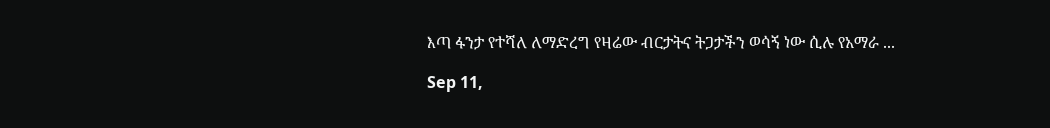እጣ ፋንታ የተሻለ ለማድረግ የዛሬው ብርታትና ትጋታችን ወሳኝ ነው ሲሉ የአማራ ...

Sep 11,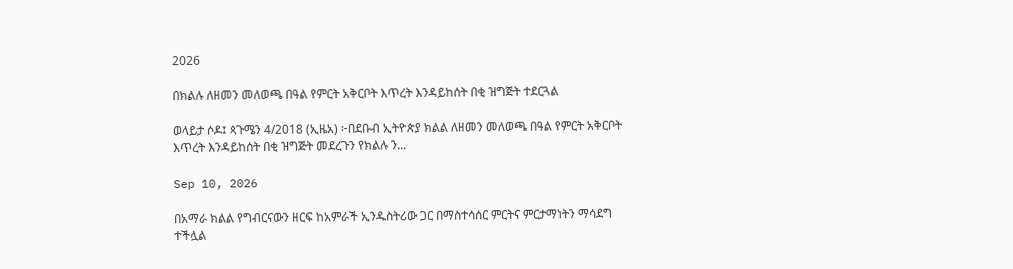2026

በክልሉ ለዘመን መለወጫ በዓል የምርት አቅርቦት እጥረት እንዳይከሰት በቂ ዝግጅት ተደርጓል

ወላይታ ሶዶ፤ ጳጉሜን 4/2018 (ኢዜአ) ፦በደቡብ ኢትዮጵያ ክልል ለዘመን መለወጫ በዓል የምርት አቅርቦት እጥረት እንዳይከሰት በቂ ዝግጅት መደረጉን የክልሉ ን...

Sep 10, 2026

በአማራ ክልል የግብርናውን ዘርፍ ከአምራች ኢንዱስትሪው ጋር በማስተሳሰር ምርትና ምርታማነትን ማሳደግ ተችሏል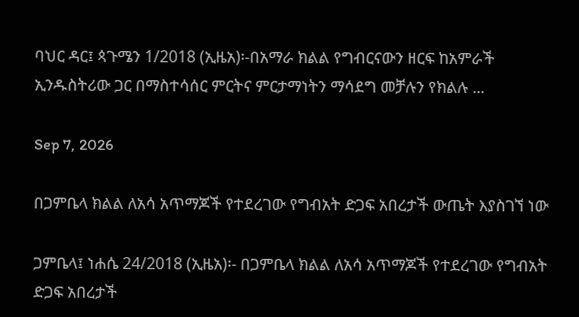ባህር ዳር፤ ጳጉሜን 1/2018 (ኢዜአ)፡-በአማራ ክልል የግብርናውን ዘርፍ ከአምራች ኢንዱስትሪው ጋር በማስተሳሰር ምርትና ምርታማነትን ማሳደግ መቻሉን የክልሉ ...

Sep 7, 2026

በጋምቤላ ክልል ለአሳ አጥማጆች የተደረገው የግብአት ድጋፍ አበረታች ውጤት እያስገኘ ነው

ጋምቤላ፤ ነሐሴ 24/2018 (ኢዜአ)፡- በጋምቤላ ክልል ለአሳ አጥማጆች የተደረገው የግብአት ድጋፍ አበረታች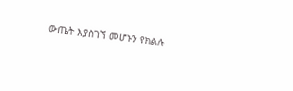ውጤት እያስገኘ መሆኑን የክልሉ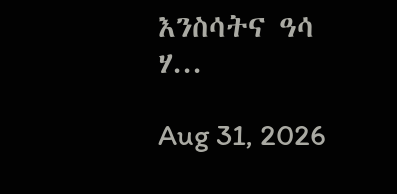እንስሳትና ዓሳ ሃ...

Aug 31, 2026